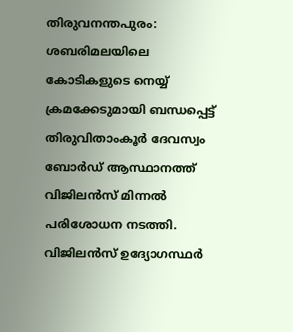തിരുവനന്തപുരം: ശബരിമലയിലെ കോടികളുടെ നെയ്യ് ക്രമക്കേടുമായി ബന്ധപ്പെട്ട് തിരുവിതാംകൂർ ദേവസ്വം ബോർഡ് ആസ്ഥാനത്ത് വിജിലൻസ് മിന്നൽ പരിശോധന നടത്തി. വിജിലൻസ് ഉദ്യോഗസ്ഥർ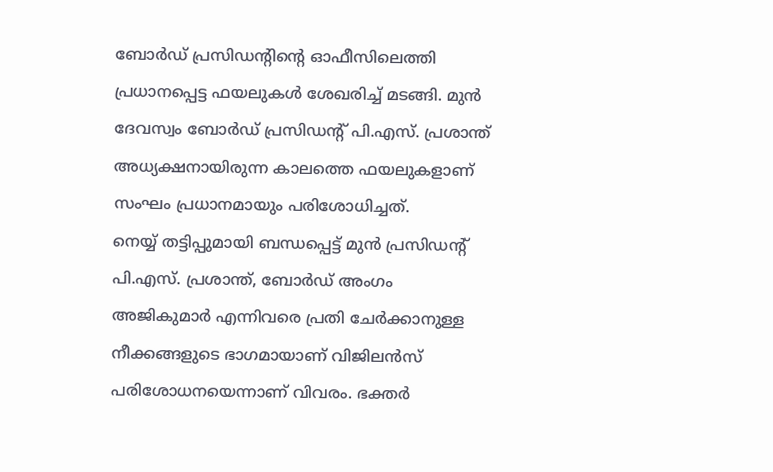ബോർഡ് പ്രസിഡന്റിന്റെ ഓഫീസിലെത്തി പ്രധാനപ്പെട്ട ഫയലുകൾ ശേഖരിച്ച് മടങ്ങി. മുൻ ദേവസ്വം ബോർഡ് പ്രസിഡന്റ് പി.എസ്. പ്രശാന്ത് അധ്യക്ഷനായിരുന്ന കാലത്തെ ഫയലുകളാണ് സംഘം പ്രധാനമായും പരിശോധിച്ചത്.
നെയ്യ് തട്ടിപ്പുമായി ബന്ധപ്പെട്ട് മുൻ പ്രസിഡന്റ് പി.എസ്. പ്രശാന്ത്, ബോർഡ് അംഗം അജികുമാർ എന്നിവരെ പ്രതി ചേർക്കാനുള്ള നീക്കങ്ങളുടെ ഭാഗമായാണ് വിജിലൻസ് പരിശോധനയെന്നാണ് വിവരം. ഭക്തർ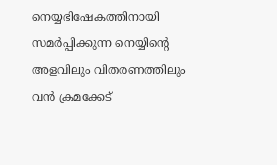നെയ്യഭിഷേകത്തിനായി സമർപ്പിക്കുന്ന നെയ്യിന്റെ അളവിലും വിതരണത്തിലും വൻ ക്രമക്കേട്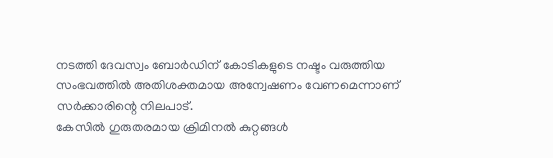നടത്തി ദേവസ്വം ബോർഡിന് കോടികളുടെ നഷ്ടം വരുത്തിയ സംഭവത്തിൽ അതിശക്തമായ അന്വേഷണം വേണമെന്നാണ് സർക്കാരിന്റെ നിലപാട്.
കേസിൽ ഗുരുതരമായ ക്രിമിനൽ കുറ്റങ്ങൾ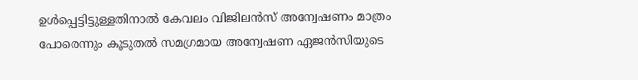ഉൾപ്പെട്ടിട്ടുള്ളതിനാൽ കേവലം വിജിലൻസ് അന്വേഷണം മാത്രം പോരെന്നും കൂടുതൽ സമഗ്രമായ അന്വേഷണ ഏജൻസിയുടെ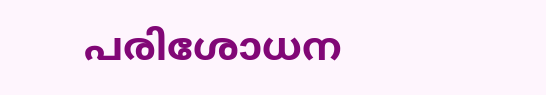പരിശോധന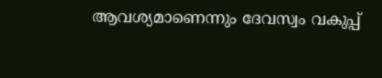ആവശ്യമാണെന്നും ദേവസ്വം വകുപ്പ്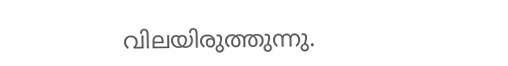വിലയിരുത്തുന്നു.